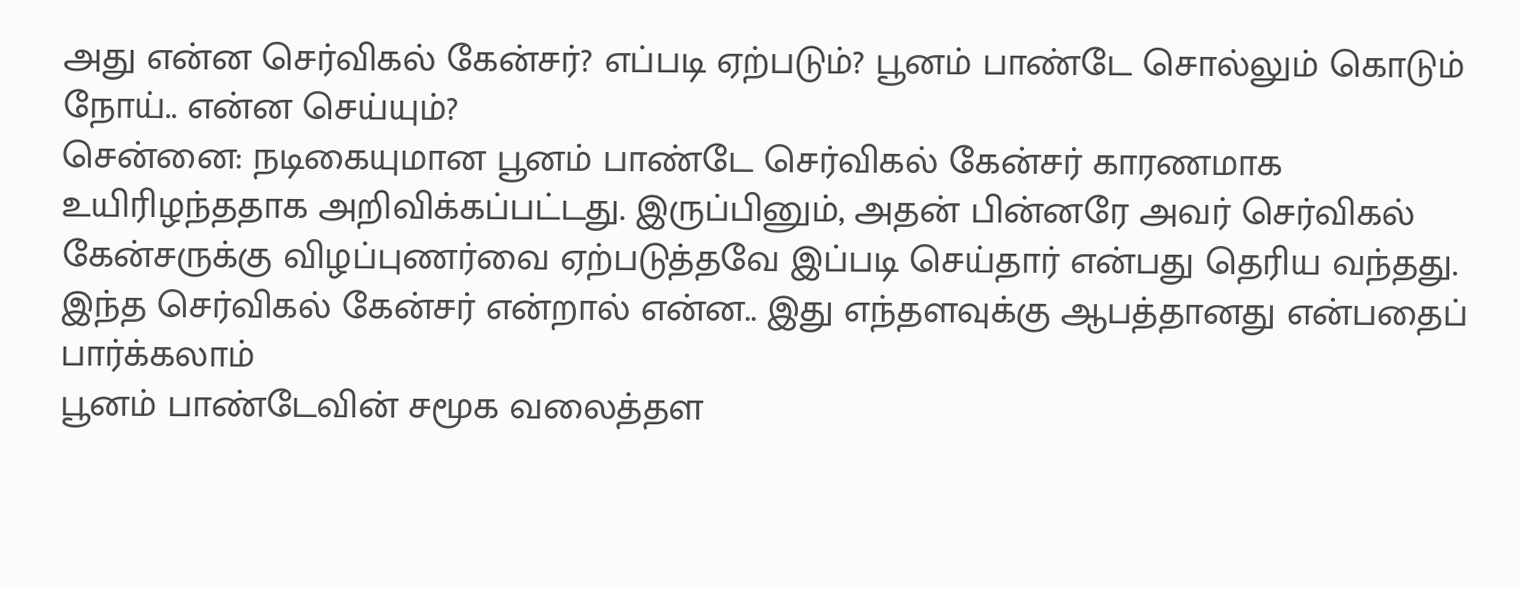அது என்ன செர்விகல் கேன்சர்? எப்படி ஏற்படும்? பூனம் பாண்டே சொல்லும் கொடும் நோய்.. என்ன செய்யும்?
சென்னை: நடிகையுமான பூனம் பாண்டே செர்விகல் கேன்சர் காரணமாக உயிரிழந்ததாக அறிவிக்கப்பட்டது. இருப்பினும், அதன் பின்னரே அவர் செர்விகல் கேன்சருக்கு விழப்புணர்வை ஏற்படுத்தவே இப்படி செய்தார் என்பது தெரிய வந்தது. இந்த செர்விகல் கேன்சர் என்றால் என்ன.. இது எந்தளவுக்கு ஆபத்தானது என்பதைப் பார்க்கலாம்
பூனம் பாண்டேவின் சமூக வலைத்தள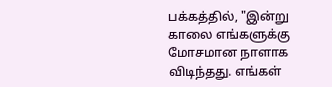பக்கத்தில், "இன்று காலை எங்களுக்கு மோசமான நாளாக விடிந்தது. எங்கள்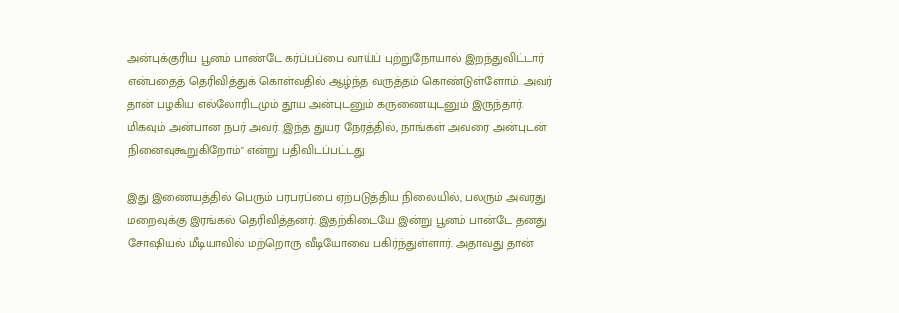அன்புக்குரிய பூனம் பாண்டே கர்ப்பப்பை வாய்ப் புற்றுநோயால் இறந்துவிட்டார் என்பதைத் தெரிவித்துக் கொள்வதில் ஆழ்ந்த வருத்தம் கொண்டுள்ளோம். அவர் தான் பழகிய எல்லோரிடமும் தூய அன்புடனும் கருணையுடனும் இருந்தார். மிகவும் அன்பான நபர் அவர். இந்த துயர நேரத்தில், நாங்கள் அவரை அன்புடன் நினைவுகூறுகிறோம்" என்று பதிவிடப்பட்டது

இது இணையத்தில் பெரும் பரபரப்பை ஏற்படுத்திய நிலையில், பலரும் அவரது மறைவுக்கு இரங்கல் தெரிவித்தனர். இதற்கிடையே இன்று பூனம் பான்டே தனது சோஷியல் மீடியாவில் மற்றொரு வீடியோவை பகிர்ந்துள்ளார். அதாவது தான்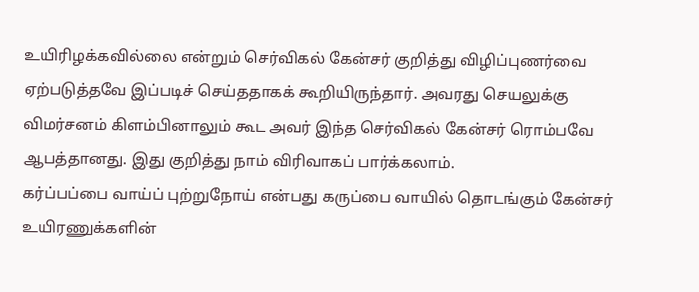உயிரிழக்கவில்லை என்றும் செர்விகல் கேன்சர் குறித்து விழிப்புணர்வை ஏற்படுத்தவே இப்படிச் செய்ததாகக் கூறியிருந்தார். அவரது செயலுக்கு விமர்சனம் கிளம்பினாலும் கூட அவர் இந்த செர்விகல் கேன்சர் ரொம்பவே ஆபத்தானது. இது குறித்து நாம் விரிவாகப் பார்க்கலாம்.
கர்ப்பப்பை வாய்ப் புற்றுநோய் என்பது கருப்பை வாயில் தொடங்கும் கேன்சர் உயிரணுக்களின்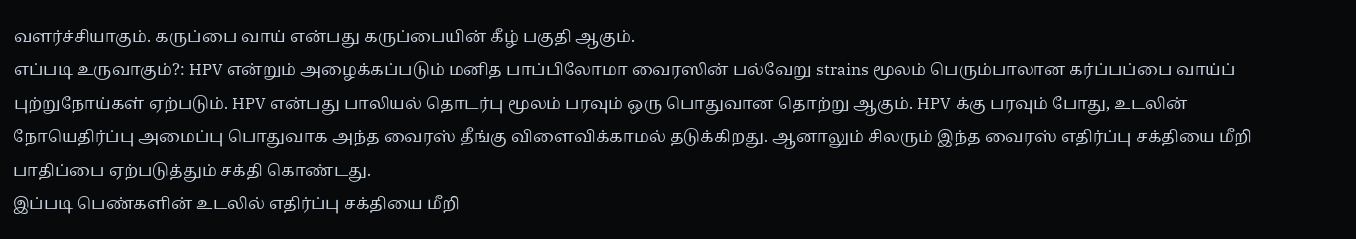வளர்ச்சியாகும். கருப்பை வாய் என்பது கருப்பையின் கீழ் பகுதி ஆகும்.
எப்படி உருவாகும்?: HPV என்றும் அழைக்கப்படும் மனித பாப்பிலோமா வைரஸின் பல்வேறு strains மூலம் பெரும்பாலான கர்ப்பப்பை வாய்ப் புற்றுநோய்கள் ஏற்படும். HPV என்பது பாலியல் தொடர்பு மூலம் பரவும் ஒரு பொதுவான தொற்று ஆகும். HPV க்கு பரவும் போது, உடலின் நோயெதிர்ப்பு அமைப்பு பொதுவாக அந்த வைரஸ் தீங்கு விளைவிக்காமல் தடுக்கிறது. ஆனாலும் சிலரும் இந்த வைரஸ் எதிர்ப்பு சக்தியை மீறி பாதிப்பை ஏற்படுத்தும் சக்தி கொண்டது.
இப்படி பெண்களின் உடலில் எதிர்ப்பு சக்தியை மீறி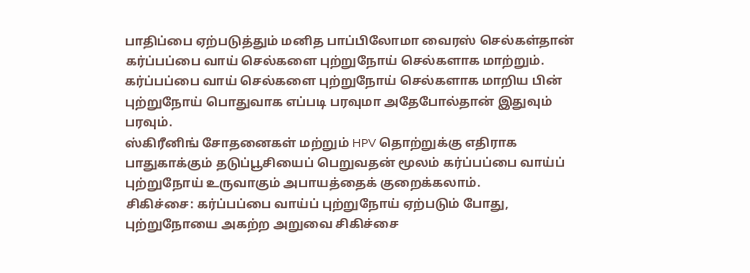பாதிப்பை ஏற்படுத்தும் மனித பாப்பிலோமா வைரஸ் செல்கள்தான் கர்ப்பப்பை வாய் செல்களை புற்றுநோய் செல்களாக மாற்றும். கர்ப்பப்பை வாய் செல்களை புற்றுநோய் செல்களாக மாறிய பின் புற்றுநோய் பொதுவாக எப்படி பரவுமா அதேபோல்தான் இதுவும் பரவும்.
ஸ்கிரீனிங் சோதனைகள் மற்றும் HPV தொற்றுக்கு எதிராக பாதுகாக்கும் தடுப்பூசியைப் பெறுவதன் மூலம் கர்ப்பப்பை வாய்ப் புற்றுநோய் உருவாகும் அபாயத்தைக் குறைக்கலாம்.
சிகிச்சை: கர்ப்பப்பை வாய்ப் புற்றுநோய் ஏற்படும் போது, புற்றுநோயை அகற்ற அறுவை சிகிச்சை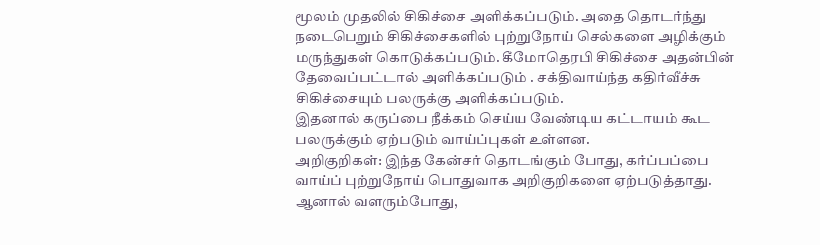மூலம் முதலில் சிகிச்சை அளிக்கப்படும். அதை தொடர்ந்து நடைபெறும் சிகிச்சைகளில் புற்றுநோய் செல்களை அழிக்கும் மருந்துகள் கொடுக்கப்படும். கீமோதெரபி சிகிச்சை அதன்பின் தேவைப்பட்டால் அளிக்கப்படும் . சக்திவாய்ந்த கதிர்வீச்சு சிகிச்சையும் பலருக்கு அளிக்கப்படும்.
இதனால் கருப்பை நீக்கம் செய்ய வேண்டிய கட்டாயம் கூட பலருக்கும் ஏற்படும் வாய்ப்புகள் உள்ளன.
அறிகுறிகள்: இந்த கேன்சர் தொடங்கும் போது, கர்ப்பப்பை வாய்ப் புற்றுநோய் பொதுவாக அறிகுறிகளை ஏற்படுத்தாது. ஆனால் வளரும்போது,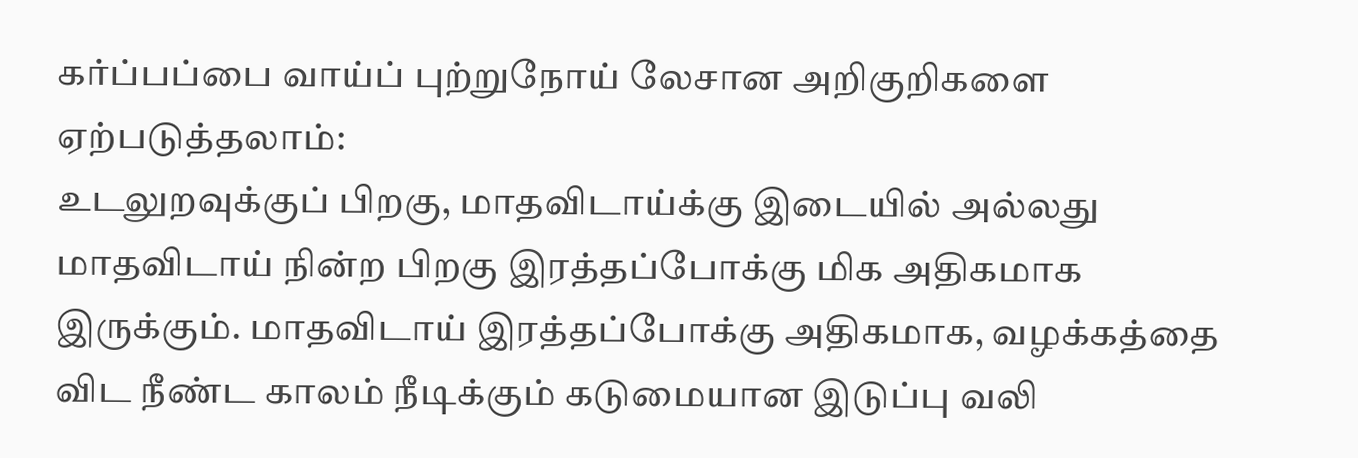கர்ப்பப்பை வாய்ப் புற்றுநோய் லேசான அறிகுறிகளை ஏற்படுத்தலாம்:
உடலுறவுக்குப் பிறகு, மாதவிடாய்க்கு இடையில் அல்லது மாதவிடாய் நின்ற பிறகு இரத்தப்போக்கு மிக அதிகமாக இருக்கும். மாதவிடாய் இரத்தப்போக்கு அதிகமாக, வழக்கத்தை விட நீண்ட காலம் நீடிக்கும் கடுமையான இடுப்பு வலி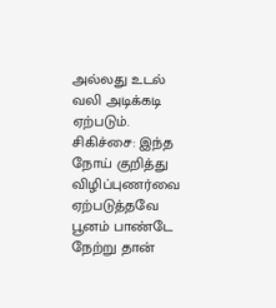அல்லது உடல் வலி அடிக்கடி ஏற்படும்.
சிகிச்சை: இந்த நோய் குறித்து விழிப்புணர்வை ஏற்படுத்தவே பூனம் பாண்டே நேற்று தான்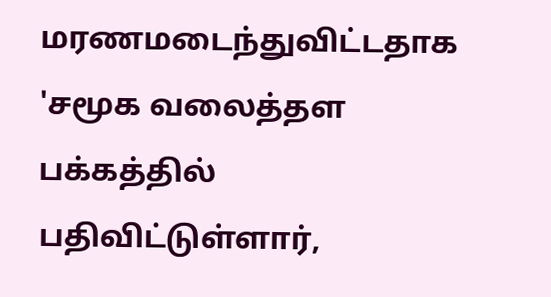மரணமடைந்துவிட்டதாக 'சமூக வலைத்தள பக்கத்தில் பதிவிட்டுள்ளார்,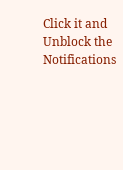Click it and Unblock the Notifications